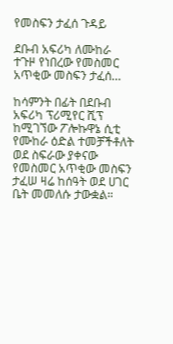የመስፍን ታፈሰ ጉዳይ

ደቡብ አፍሪካ ለሙከራ ተጉዞ የነበረው የመስመር አጥቂው መስፍን ታፈሰ…

ከሳምንት በፊት በደቡብ አፍሪካ ፕሪሚየር ሺፕ ከሚገኘው ፖሎኩዋኔ ሲቲ የሙከራ ዕድል ተመቻችቶለት ወደ ስፍራው ያቀናው የመስመር አጥቂው መስፍን ታፈሠ ዛሬ ከሰዓት ወደ ሀገር ቤት መመለሱ ታውቋል።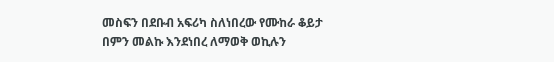መስፍን በደቡብ አፍሪካ ስለነበረው የሙከራ ቆይታ በምን መልኩ እንደነበረ ለማወቅ ወኪሉን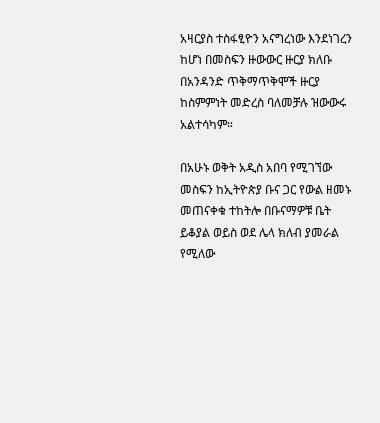አዛርያስ ተስፋፂዮን አናግረነው እንደነገረን ከሆነ በመስፍን ዙውውር ዙርያ ክለቡ በአንዳንድ ጥቅማጥቅሞች ዙርያ ከስምምነት መድረስ ባለመቻሉ ዝውውሩ አልተሳካም።

በአሁኑ ወቅት አዲስ አበባ የሚገኘው መስፍን ከኢትዮጵያ ቡና ጋር የውል ዘመኑ መጠናቀቁ ተከትሎ በቡናማዎቹ ቤት ይቆያል ወይስ ወደ ሌላ ክለብ ያመራል የሚለው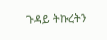ጉዳይ ትኩረትን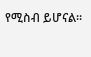የሚስብ ይሆናል።